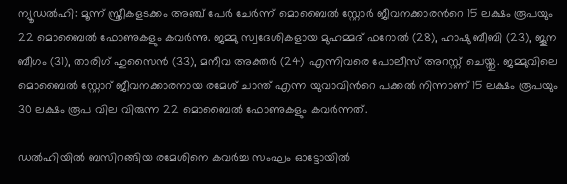ന്യൂഡൽഹി: മൂന്ന് സ്ത്രീകളടക്കം അഞ്ച് പേർ ചേർന്ന് മൊബൈൽ സ്റ്റോർ ജീവനക്കാരന്‍റെ 15 ലക്ഷം രൂപയും 22 മൊബൈൽ ഫോണുകളും കവർന്നു. ജമ്മു സ്വദേശികളായ മുഹമ്മദ് ഫറോൽ (28), ഹാഷു ബീബി (23), ജൂന ബീഗം (31), താരിഗ് ഹുസൈൻ (33), മനീവ അക്തർ (24) എന്നിവരെ പോലീസ് അറസ്റ്റ് ചെയ്തു. ജമ്മുവിലെ മൊബൈൽ സ്റ്റോറ് ജീവനക്കാരനായ രമേശ് ചാന്ത് എന്ന യുവാവിന്‍റെ പക്കൽ നിന്നാണ് 15 ലക്ഷം രൂപയും 30 ലക്ഷം രൂപ വില വിരുന്ന 22 മൊബൈൽ ഫോണുകളും കവർന്നത്.

ഡൽഹിയിൽ ബസിറങ്ങിയ രമേശിനെ കവർച്ച സംഘം ഓട്ടോയിൽ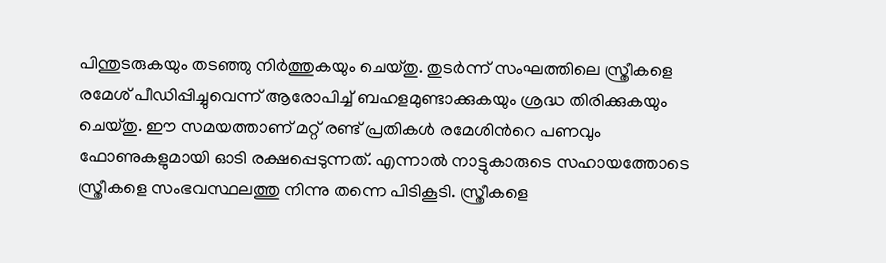പിന്തുടരുകയും തടഞ്ഞു നിർത്തുകയും ചെയ്തു. തുടർന്ന് സംഘത്തിലെ സ്ത്രീകളെ രമേശ് പീഡിപ്പിച്ചുവെന്ന് ആരോപിച്ച് ബഹളമുണ്ടാക്കുകയും ശ്രദ്ധ തിരിക്കുകയും ചെയ്തു. ഈ സമയത്താണ് മറ്റ് രണ്ട് പ്രതികൾ രമേശിന്‍റെ പണവും ഫോണുകളുമായി ഓടി രക്ഷപ്പെടുന്നത്. എന്നാൽ നാട്ടുകാരുടെ സഹായത്തോടെ സ്ത്രീകളെ സംഭവസ്ഥലത്തു നിന്നു തന്നെ പിടികൂടി. സ്ത്രീകളെ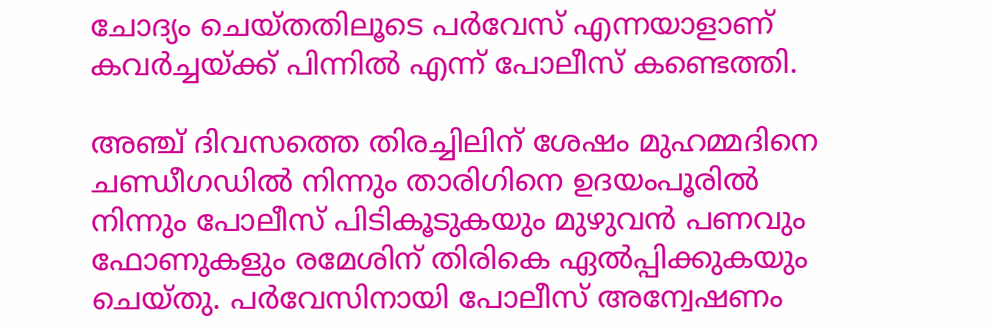ചോദ്യം ചെയ്തതിലൂടെ പർവേസ് എന്നയാളാണ് കവർച്ചയ്ക്ക് പിന്നിൽ എന്ന് പോലീസ് കണ്ടെത്തി.

അഞ്ച് ദിവസത്തെ തിരച്ചിലിന് ശേഷം മുഹമ്മദിനെ ചണ്ഡീഗഡിൽ നിന്നും താരിഗിനെ ഉദയംപൂരിൽ നിന്നും പോലീസ് പിടികൂടുകയും മുഴുവൻ പണവും ഫോണുകളും രമേശിന് തിരികെ ഏൽപ്പിക്കുകയും ചെയ്തു. പർവേസിനായി പോലീസ് അന്വേഷണം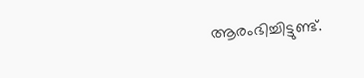ആരംഭിച്ചിട്ടുണ്ട്.